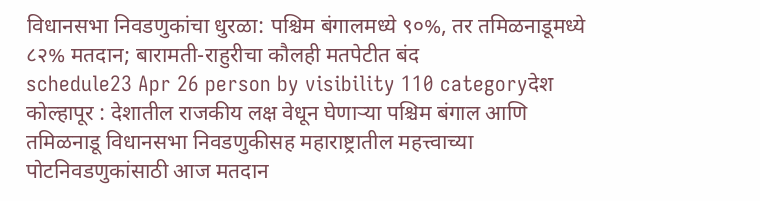विधानसभा निवडणुकांचा धुरळा: पश्चिम बंगालमध्ये ९०%, तर तमिळनाडूमध्ये ८२% मतदान; बारामती-राहुरीचा कौलही मतपेटीत बंद
schedule23 Apr 26 person by visibility 110 categoryदेश
कोल्हापूर : देशातील राजकीय लक्ष वेधून घेणाऱ्या पश्चिम बंगाल आणि तमिळनाडू विधानसभा निवडणुकीसह महाराष्ट्रातील महत्त्वाच्या पोटनिवडणुकांसाठी आज मतदान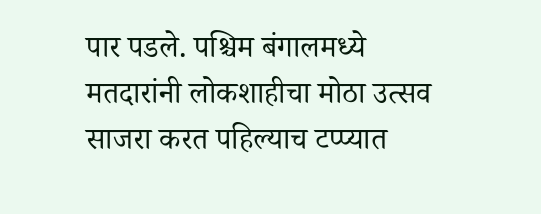पार पडले. पश्चिम बंगालमध्ये मतदारांनी लोकशाहीचा मोठा उत्सव साजरा करत पहिल्याच टप्प्यात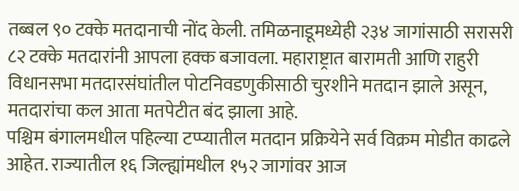तब्बल ९० टक्के मतदानाची नोंद केली. तमिळनाडूमध्येही २३४ जागांसाठी सरासरी ८२ टक्के मतदारांनी आपला हक्क बजावला. महाराष्ट्रात बारामती आणि राहुरी विधानसभा मतदारसंघांतील पोटनिवडणुकीसाठी चुरशीने मतदान झाले असून, मतदारांचा कल आता मतपेटीत बंद झाला आहे.
पश्चिम बंगालमधील पहिल्या टप्प्यातील मतदान प्रक्रियेने सर्व विक्रम मोडीत काढले आहेत. राज्यातील १६ जिल्ह्यांमधील १५२ जागांवर आज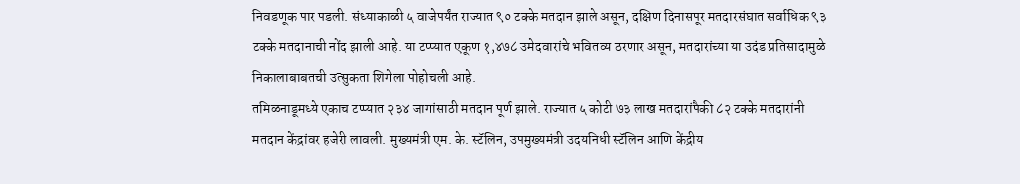निवडणूक पार पडली. संध्याकाळी ५ वाजेपर्यंत राज्यात ९० टक्के मतदान झाले असून, दक्षिण दिनासपूर मतदारसंघात सर्वाधिक ९३ टक्के मतदानाची नोंद झाली आहे. या टप्प्यात एकूण १,४७८ उमेदवारांचे भवितव्य ठरणार असून, मतदारांच्या या उदंड प्रतिसादामुळे निकालाबाबतची उत्सुकता शिगेला पोहोचली आहे.
तमिळनाडूमध्ये एकाच टप्प्यात २३४ जागांसाठी मतदान पूर्ण झाले. राज्यात ५ कोटी ७३ लाख मतदारांपैकी ८२ टक्के मतदारांनी मतदान केंद्रांवर हजेरी लावली. मुख्यमंत्री एम. के. स्टॅलिन, उपमुख्यमंत्री उदयनिधी स्टॅलिन आणि केंद्रीय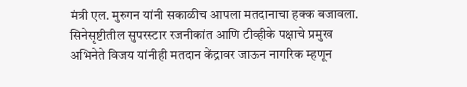मंत्री एल. मुरुगन यांनी सकाळीच आपला मतदानाचा हक्क बजावला. सिनेसृष्टीतील सुपरस्टार रजनीकांत आणि टीव्हीके पक्षाचे प्रमुख अभिनेते विजय यांनीही मतदान केंद्रावर जाऊन नागरिक म्हणून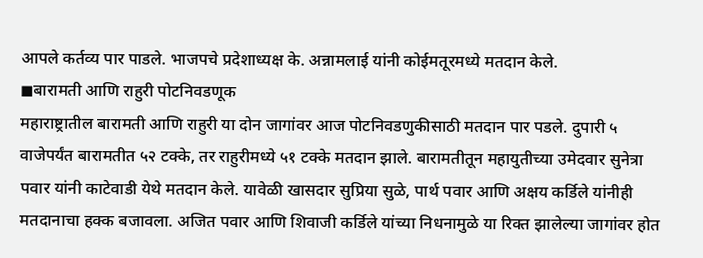आपले कर्तव्य पार पाडले. भाजपचे प्रदेशाध्यक्ष के. अन्नामलाई यांनी कोईमतूरमध्ये मतदान केले.
◼बारामती आणि राहुरी पोटनिवडणूक
महाराष्ट्रातील बारामती आणि राहुरी या दोन जागांवर आज पोटनिवडणुकीसाठी मतदान पार पडले. दुपारी ५ वाजेपर्यंत बारामतीत ५२ टक्के, तर राहुरीमध्ये ५१ टक्के मतदान झाले. बारामतीतून महायुतीच्या उमेदवार सुनेत्रा पवार यांनी काटेवाडी येथे मतदान केले. यावेळी खासदार सुप्रिया सुळे, पार्थ पवार आणि अक्षय कर्डिले यांनीही मतदानाचा हक्क बजावला. अजित पवार आणि शिवाजी कर्डिले यांच्या निधनामुळे या रिक्त झालेल्या जागांवर होत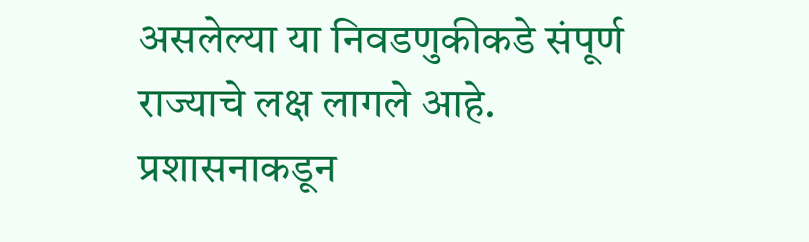असलेल्या या निवडणुकीकडे संपूर्ण राज्याचे लक्ष लागले आहे. प्रशासनाकडून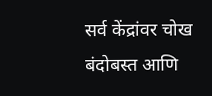सर्व केंद्रांवर चोख बंदोबस्त आणि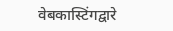वेबकास्टिंगद्वारे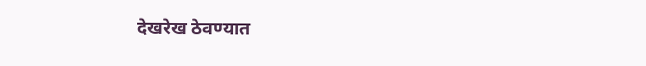देखरेख ठेवण्यात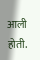आली होती.